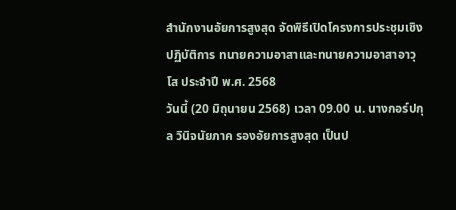สำนักงานอัยการสูงสุด จัดพิธีเปิดโครงการประชุมเชิงปฏิบัติการ ทนายความอาสาและทนายความอาสาอาวุโส ประจำปี พ.ศ. 2568
วันนี้ (20 มิถุนายน 2568) เวลา 09.00 น. นางกอร์ปกุล วินิจนัยภาค รองอัยการสูงสุด เป็นป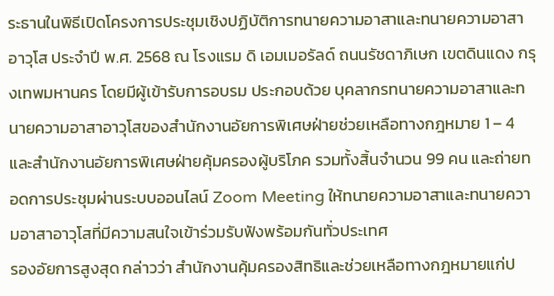ระธานในพิธีเปิดโครงการประชุมเชิงปฏิบัติการทนายความอาสาและทนายความอาสาอาวุโส ประจำปี พ.ศ. 2568 ณ โรงแรม ดิ เอมเมอรัลด์ ถนนรัชดาภิเษก เขตดินแดง กรุงเทพมหานคร โดยมีผู้เข้ารับการอบรม ประกอบด้วย บุคลากรทนายความอาสาและทนายความอาสาอาวุโสของสำนักงานอัยการพิเศษฝ่ายช่วยเหลือทางกฎหมาย 1 – 4 และสำนักงานอัยการพิเศษฝ่ายคุ้มครองผู้บริโภค รวมทั้งสิ้นจำนวน 99 คน และถ่ายทอดการประชุมผ่านระบบออนไลน์ Zoom Meeting ให้ทนายความอาสาและทนายความอาสาอาวุโสที่มีความสนใจเข้าร่วมรับฟังพร้อมกันทั่วประเทศ
รองอัยการสูงสุด กล่าวว่า สำนักงานคุ้มครองสิทธิและช่วยเหลือทางกฎหมายแก่ป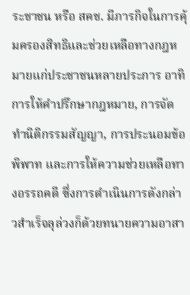ระชาชน หรือ สคช. มีภารกิจในการคุ้มครองสิทธิและช่วยเหลือทางกฎหมายแก่ประชาชนหลายประการ อาทิ การให้คำปรึกษากฎหมาย, การจัดทำนิติกรรมสัญญา, การประนอมข้อพิพาท และการให้ความช่วยเหลือทางอรรถคดี ซึ่งการดำเนินการดังกล่าวสำเร็จลุล่วงก็ด้วยทนายความอาสา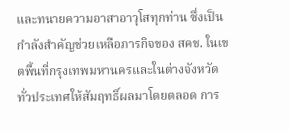และทนายความอาสาอาวุโสทุกท่าน ซึ่งเป็นกำลังสำคัญช่วยเหลือภารกิจของ สคช. ในเขตพื้นที่กรุงเทพมหานครและในต่างจังหวัดทั่วประเทศให้สัมฤทธิ์ผลมาโดยตลอด การ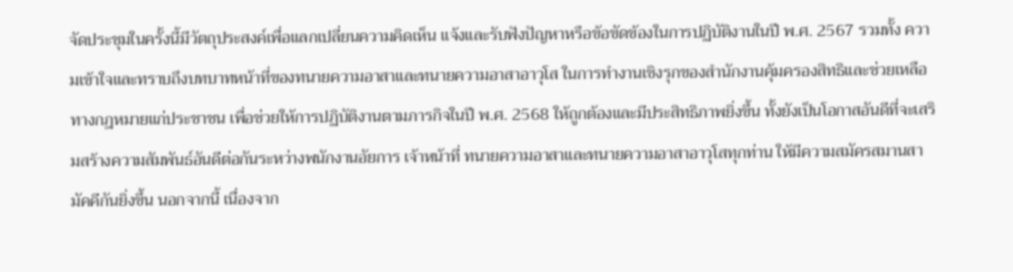จัดประชุมในครั้งนี้มีวัตถุประสงค์เพื่อแลกเปลี่ยนความคิดเห็น แจ้งและรับฟังปัญหาหรือข้อขัดข้องในการปฏิบัติงานในปี พ.ศ. 2567 รวมทั้ง ความเข้าใจและทราบถึงบทบาทหน้าที่ของทนายความอาสาและทนายความอาสาอาวุโส ในการทำงานเชิงรุกของสำนักงานคุ้มครองสิทธิและช่วยเหลือทางกฎหมายแก่ประชาชน เพื่อช่วยให้การปฏิบัติงานตามภารกิจในปี พ.ศ. 2568 ให้ถูกต้องและมีประสิทธิภาพยิ่งขึ้น ทั้งยังเป็นโอกาสอันดีที่จะเสริมสร้างความสัมพันธ์อันดีต่อกันระหว่างพนักงานอัยการ เจ้าหน้าที่ ทนายความอาสาและทนายความอาสาอาวุโสทุกท่าน ให้มีความสมัครสมานสามัคคีกันยิ่งขึ้น นอกจากนี้ เนื่องจาก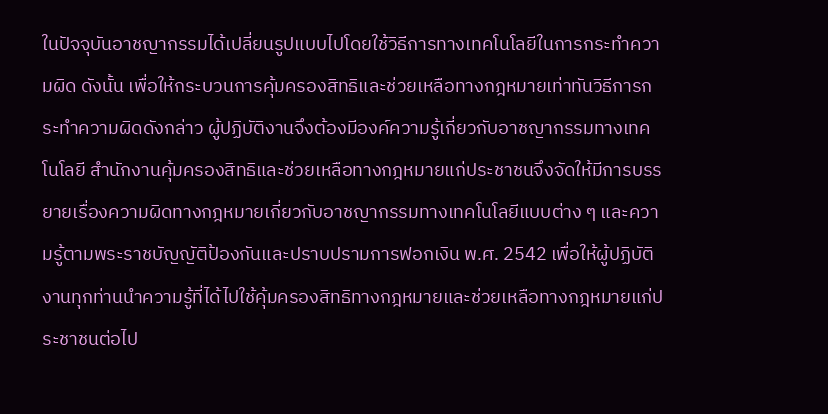ในปัจจุบันอาชญากรรมได้เปลี่ยนรูปแบบไปโดยใช้วิธีการทางเทคโนโลยีในการกระทำความผิด ดังนั้น เพื่อให้กระบวนการคุ้มครองสิทธิและช่วยเหลือทางกฎหมายเท่าทันวิธีการกระทำความผิดดังกล่าว ผู้ปฏิบัติงานจึงต้องมีองค์ความรู้เกี่ยวกับอาชญากรรมทางเทคโนโลยี สำนักงานคุ้มครองสิทธิและช่วยเหลือทางกฎหมายแก่ประชาชนจึงจัดให้มีการบรรยายเรื่องความผิดทางกฎหมายเกี่ยวกับอาชญากรรมทางเทคโนโลยีแบบต่าง ๆ และความรู้ตามพระราชบัญญัติป้องกันและปราบปรามการฟอกเงิน พ.ศ. 2542 เพื่อให้ผู้ปฏิบัติงานทุกท่านนำความรู้ที่ได้ไปใช้คุ้มครองสิทธิทางกฎหมายและช่วยเหลือทางกฎหมายแก่ประชาชนต่อไป